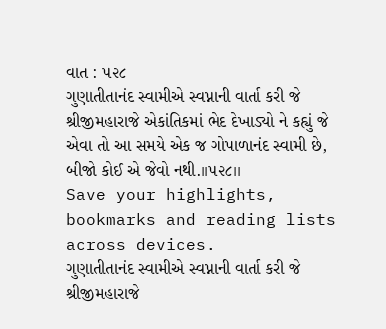વાત : ૫૨૮
ગુણાતીતાનંદ સ્વામીએ સ્વપ્નાની વાર્તા કરી જે શ્રીજીમહારાજે એકાંતિકમાં ભેદ દેખાડ્યો ને કહ્યું જે એવા તો આ સમયે એક જ ગોપાળાનંદ સ્વામી છે, બીજો કોઈ એ જેવો નથી.।।૫૨૮।।
Save your highlights, bookmarks and reading lists across devices.
ગુણાતીતાનંદ સ્વામીએ સ્વપ્નાની વાર્તા કરી જે શ્રીજીમહારાજે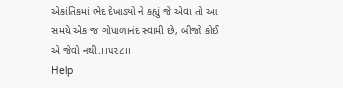એકાંતિકમાં ભેદ દેખાડ્યો ને કહ્યું જે એવા તો આ સમયે એક જ ગોપાળાનંદ સ્વામી છે, બીજો કોઈ એ જેવો નથી.।।૫૨૮।।
Help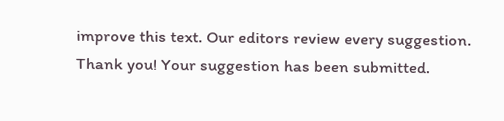improve this text. Our editors review every suggestion.
Thank you! Your suggestion has been submitted.